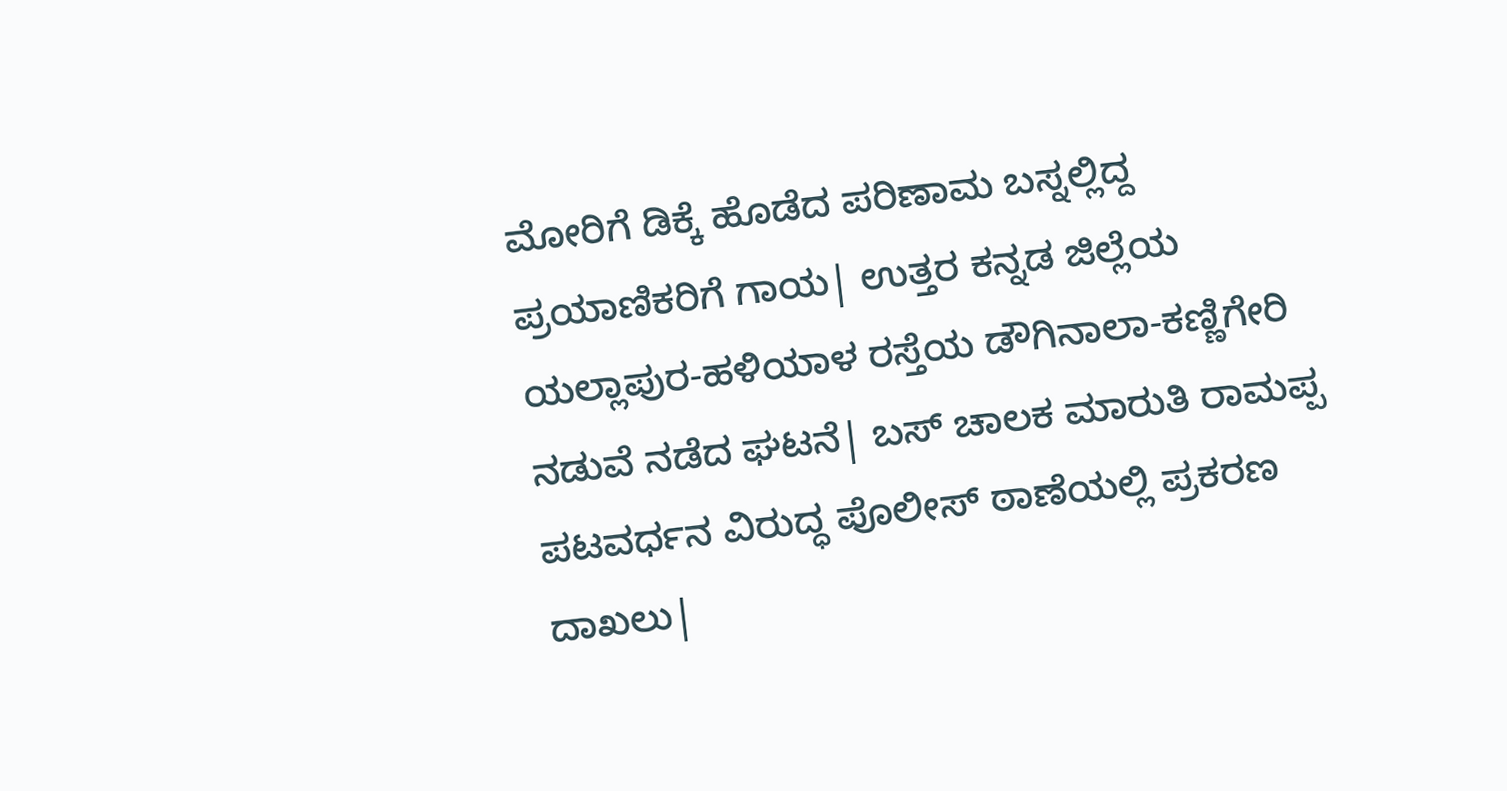ಮೋರಿಗೆ ಡಿಕ್ಕೆ ಹೊಡೆದ ಪರಿಣಾಮ ಬಸ್ನಲ್ಲಿದ್ದ ಪ್ರಯಾಣಿಕರಿಗೆ ಗಾಯ| ಉತ್ತರ ಕನ್ನಡ ಜಿಲ್ಲೆಯ ಯಲ್ಲಾಪುರ-ಹಳಿಯಾಳ ರಸ್ತೆಯ ಡೌಗಿನಾಲಾ-ಕಣ್ಣಿಗೇರಿ ನಡುವೆ ನಡೆದ ಘಟನೆ| ಬಸ್ ಚಾಲಕ ಮಾರುತಿ ರಾಮಪ್ಪ ಪಟವರ್ಧನ ವಿರುದ್ಧ ಪೊಲೀಸ್ ಠಾಣೆಯಲ್ಲಿ ಪ್ರಕರಣ ದಾಖಲು|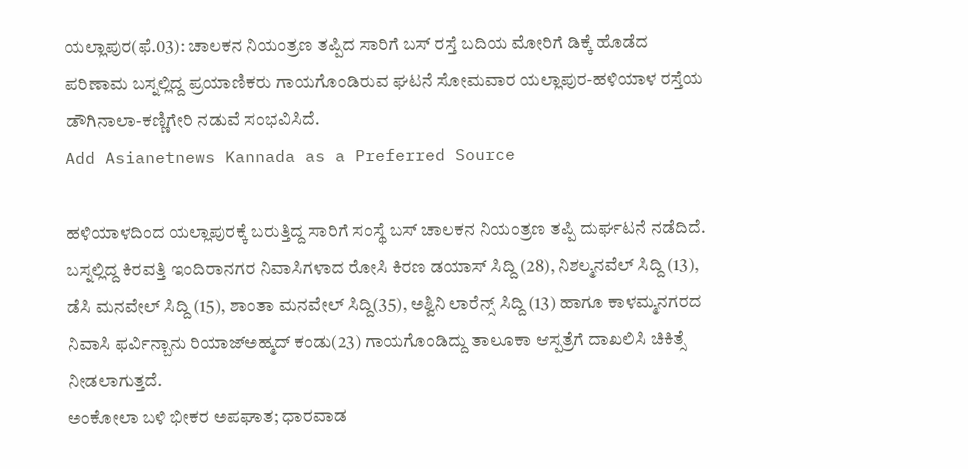ಯಲ್ಲಾಪುರ(ಫೆ.03): ಚಾಲಕನ ನಿಯಂತ್ರಣ ತಪ್ಪಿದ ಸಾರಿಗೆ ಬಸ್ ರಸ್ತೆ ಬದಿಯ ಮೋರಿಗೆ ಡಿಕ್ಕೆ ಹೊಡೆದ ಪರಿಣಾಮ ಬಸ್ನಲ್ಲಿದ್ದ ಪ್ರಯಾಣಿಕರು ಗಾಯಗೊಂಡಿರುವ ಘಟನೆ ಸೋಮವಾರ ಯಲ್ಲಾಪುರ-ಹಳಿಯಾಳ ರಸ್ತೆಯ ಡೌಗಿನಾಲಾ-ಕಣ್ಣಿಗೇರಿ ನಡುವೆ ಸಂಭವಿಸಿದೆ.
Add Asianetnews Kannada as a Preferred Source

ಹಳಿಯಾಳದಿಂದ ಯಲ್ಲಾಪುರಕ್ಕೆ ಬರುತ್ತಿದ್ದ ಸಾರಿಗೆ ಸಂಸ್ಥೆ ಬಸ್ ಚಾಲಕನ ನಿಯಂತ್ರಣ ತಪ್ಪಿ ದುರ್ಘಟನೆ ನಡೆದಿದೆ. ಬಸ್ನಲ್ಲಿದ್ದ ಕಿರವತ್ತಿ ಇಂದಿರಾನಗರ ನಿವಾಸಿಗಳಾದ ರೋಸಿ ಕಿರಣ ಡಯಾಸ್ ಸಿದ್ದಿ (28), ನಿಶಲ್ಮನವೆಲ್ ಸಿದ್ದಿ (13), ಡೆಸಿ ಮನವೇಲ್ ಸಿದ್ದಿ (15), ಶಾಂತಾ ಮನವೇಲ್ ಸಿದ್ದಿ(35), ಅಶ್ವಿನಿ ಲಾರೆನ್ಸ್ ಸಿದ್ದಿ (13) ಹಾಗೂ ಕಾಳಮ್ಮನಗರದ ನಿವಾಸಿ ಫರ್ವಿನ್ಬಾನು ರಿಯಾಜ್ಅಹ್ಮದ್ ಕಂಡು(23) ಗಾಯಗೊಂಡಿದ್ದು ತಾಲೂಕಾ ಆಸ್ಪತ್ರೆಗೆ ದಾಖಲಿಸಿ ಚಿಕಿತ್ಸೆ ನೀಡಲಾಗುತ್ತದೆ.
ಅಂಕೋಲಾ ಬಳಿ ಭೀಕರ ಅಪಘಾತ; ಧಾರವಾಡ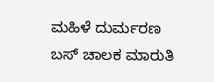ಮಹಿಳೆ ದುರ್ಮರಣ
ಬಸ್ ಚಾಲಕ ಮಾರುತಿ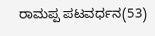ರಾಮಪ್ಪ ಪಟವರ್ಧನ(53)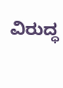ವಿರುದ್ಧ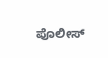ಪೊಲೀಸ್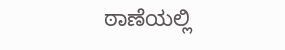ಠಾಣೆಯಲ್ಲಿ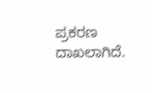ಪ್ರಕರಣ ದಾಖಲಾಗಿದೆ.